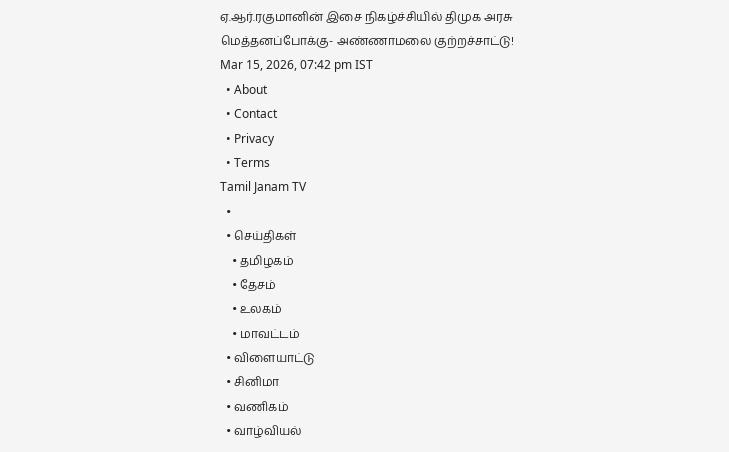ஏ.ஆர்.ரகுமானின் இசை நிகழ்ச்சியில் திமுக அரசு மெத்தனப்போக்கு- அண்ணாமலை குற்றச்சாட்டு!
Mar 15, 2026, 07:42 pm IST
  • About
  • Contact
  • Privacy
  • Terms
Tamil Janam TV
  •
  • செய்திகள்
    • தமிழகம்
    • தேசம்
    • உலகம்
    • மாவட்டம்
  • விளையாட்டு
  • சினிமா
  • வணிகம்
  • வாழ்வியல்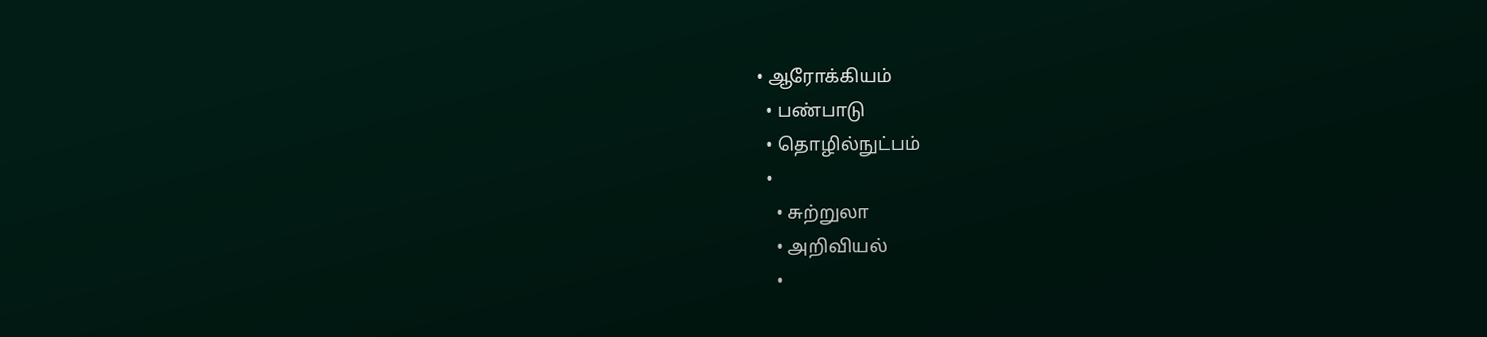• ஆரோக்கியம்
  • பண்பாடு
  • தொழில்நுட்பம்
  •
    • சுற்றுலா
    • அறிவியல்
    •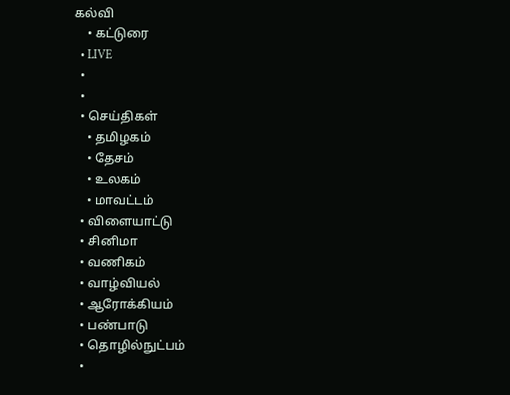கல்வி
    • கட்டுரை
  • LIVE
  •
  •
  • செய்திகள்
    • தமிழகம்
    • தேசம்
    • உலகம்
    • மாவட்டம்
  • விளையாட்டு
  • சினிமா
  • வணிகம்
  • வாழ்வியல்
  • ஆரோக்கியம்
  • பண்பாடு
  • தொழில்நுட்பம்
  •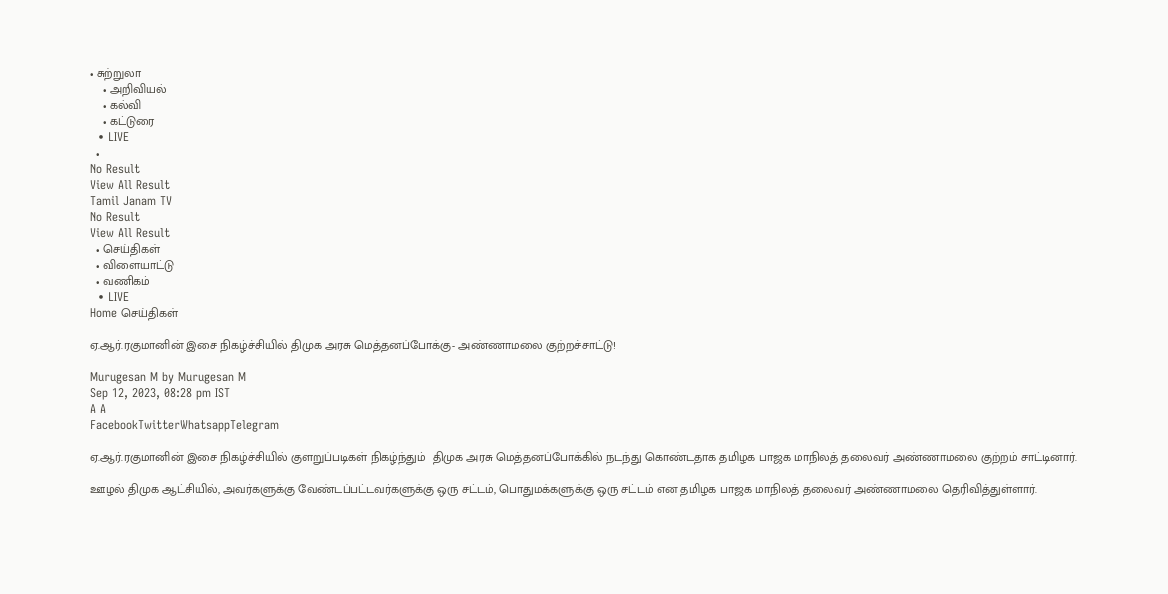• சுற்றுலா
    • அறிவியல்
    • கல்வி
    • கட்டுரை
  • LIVE
  •
No Result
View All Result
Tamil Janam TV
No Result
View All Result
  • செய்திகள்
  • விளையாட்டு
  • வணிகம்
  • LIVE
Home செய்திகள்

ஏ.ஆர்.ரகுமானின் இசை நிகழ்ச்சியில் திமுக அரசு மெத்தனப்போக்கு- அண்ணாமலை குற்றச்சாட்டு!

Murugesan M by Murugesan M
Sep 12, 2023, 08:28 pm IST
A A
FacebookTwitterWhatsappTelegram

ஏ.ஆர்.ரகுமானின் இசை நிகழ்ச்சியில் குளறுப்படிகள் நிகழ்ந்தும்  திமுக அரசு மெத்தனப்போக்கில் நடந்து கொண்டதாக தமிழக பாஜக மாநிலத் தலைவர் அண்ணாமலை குற்றம் சாட்டினார்.

ஊழல் திமுக ஆட்சியில், அவர்களுக்கு வேண்டப்பட்டவர்களுக்கு ஒரு சட்டம், பொதுமக்களுக்கு ஒரு சட்டம் என தமிழக பாஜக மாநிலத் தலைவர் அண்ணாமலை தெரிவித்துள்ளார்.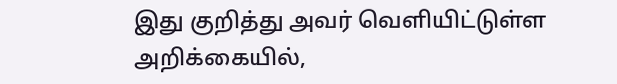இது குறித்து அவர் வெளியிட்டுள்ள அறிக்கையில்,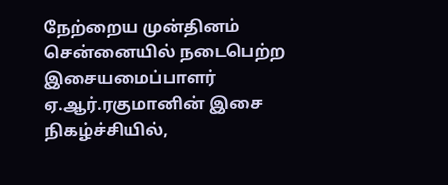நேற்றைய முன்தினம் சென்னையில் நடைபெற்ற இசையமைப்பாளர் ஏ.ஆர்.ரகுமானின் இசை நிகழ்ச்சியில்,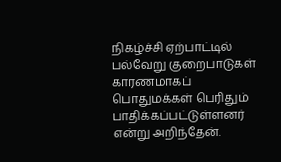நிகழ்ச்சி ஏற்பாட்டில் பல்வேறு குறைபாடுகள் காரணமாகப் பொதுமக்கள் பெரிதும் பாதிக்கப்பட்டுள்ளனர் என்று அறிந்தேன்.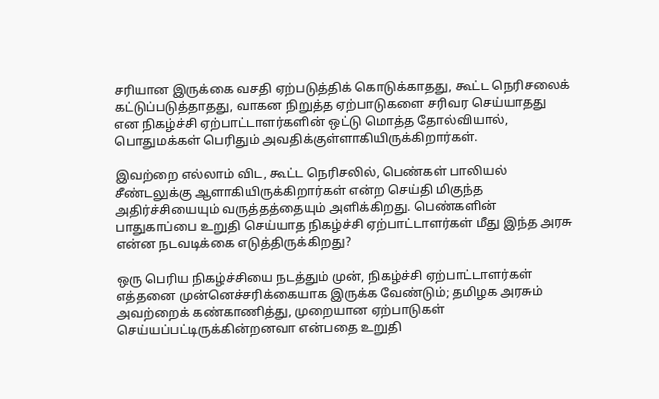சரியான இருக்கை வசதி ஏற்படுத்திக் கொடுக்காதது, கூட்ட நெரிசலைக் கட்டுப்படுத்தாதது, வாகன நிறுத்த ஏற்பாடுகளை சரிவர செய்யாதது என நிகழ்ச்சி ஏற்பாட்டாளர்களின் ஒட்டு மொத்த தோல்வியால், பொதுமக்கள் பெரிதும் அவதிக்குள்ளாகியிருக்கிறார்கள்.

இவற்றை எல்லாம் விட, கூட்ட நெரிசலில், பெண்கள் பாலியல் சீண்டலுக்கு ஆளாகியிருக்கிறார்கள் என்ற செய்தி மிகுந்த அதிர்ச்சியையும் வருத்தத்தையும் அளிக்கிறது. பெண்களின் பாதுகாப்பை உறுதி செய்யாத நிகழ்ச்சி ஏற்பாட்டாளர்கள் மீது இந்த அரசு என்ன நடவடிக்கை எடுத்திருக்கிறது?

ஒரு பெரிய நிகழ்ச்சியை நடத்தும் முன், நிகழ்ச்சி ஏற்பாட்டாளர்கள் எத்தனை முன்னெச்சரிக்கையாக இருக்க வேண்டும்; தமிழக அரசும் அவற்றைக் கண்காணித்து, முறையான ஏற்பாடுகள் செய்யப்பட்டிருக்கின்றனவா என்பதை உறுதி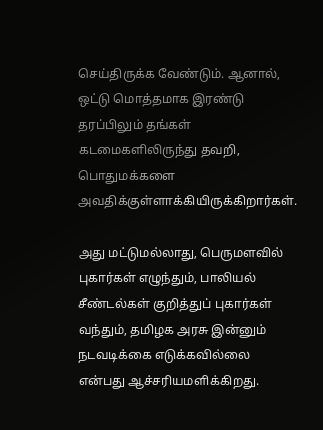செய்திருக்க வேண்டும். ஆனால், ஒட்டு மொத்தமாக இரண்டு தரப்பிலும் தங்கள் கடமைகளிலிருந்து தவறி, பொதுமக்களை அவதிக்குள்ளாக்கியிருக்கிறார்கள்.

அது மட்டுமல்லாது, பெருமளவில் புகார்கள் எழுந்தும், பாலியல் சீண்டல்கள் குறித்துப் புகார்கள் வந்தும், தமிழக அரசு இன்னும் நடவடிக்கை எடுக்கவில்லை என்பது ஆச்சரியமளிக்கிறது.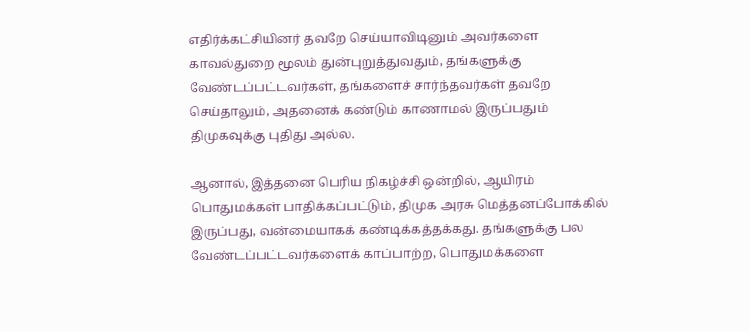எதிர்க்கட்சியினர் தவறே செய்யாவிடினும் அவர்களை காவல்துறை மூலம் துன்புறுத்துவதும், தங்களுக்கு வேண்டப்பட்டவர்கள், தங்களைச் சார்ந்தவர்கள் தவறே செய்தாலும், அதனைக் கண்டும் காணாமல் இருப்பதும் திமுகவுக்கு புதிது அல்ல.

ஆனால், இத்தனை பெரிய நிகழ்ச்சி ஒன்றில், ஆயிரம் பொதுமக்கள் பாதிக்கப்பட்டும், திமுக அரசு மெத்தனப்போக்கில் இருப்பது, வன்மையாகக் கண்டிக்கத்தக்கது. தங்களுக்கு பல வேண்டப்பட்டவர்களைக் காப்பாற்ற, பொதுமக்களை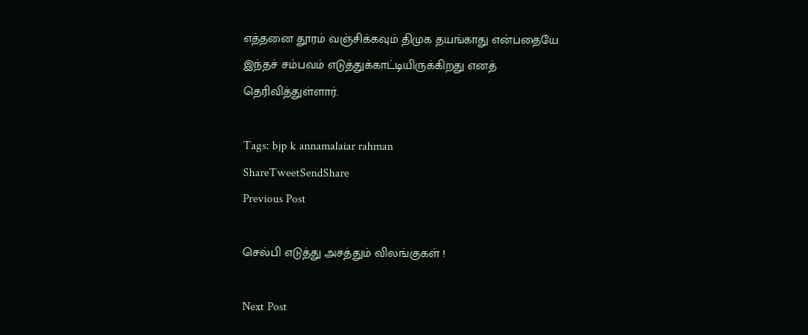எத்தனை தூரம் வஞ்சிக்கவும் திமுக தயங்காது என்பதையே இந்தச் சம்பவம் எடுத்துக்காட்டியிருக்கிறது எனத் தெரிவித்துள்ளார்.

Tags: bjp k annamalaiar rahman
ShareTweetSendShare
Previous Post

செல்பி எடுத்து அசத்தும் விலங்குகள் !

Next Post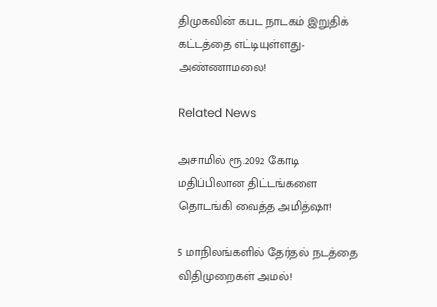திமுகவின் கபட நாடகம் இறுதிக் கட்டத்தை எட்டியுள்ளது- அண்ணாமலை!

Related News

அசாமில் ரூ.2092 கோடி மதிப்பிலான திட்டங்களை தொடங்கி வைத்த அமித்ஷா!

5 மாநிலங்களில் தேர்தல் நடத்தை விதிமுறைகள் அமல்!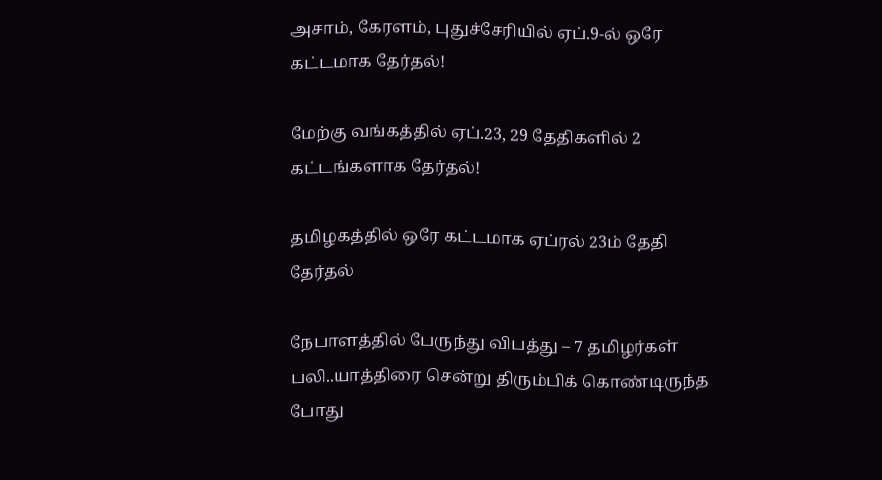அசாம், கேரளம், புதுச்சேரியில் ஏப்.9-ல் ஒரே கட்டமாக தேர்தல்!

மேற்கு வங்கத்தில் ஏப்.23, 29 தேதிகளில் 2 கட்டங்களாக தேர்தல்!

தமிழகத்தில் ஒரே கட்டமாக ஏப்ரல் 23ம் தேதி தேர்தல்

நேபாளத்தில் பேருந்து விபத்து – 7 தமிழர்கள் பலி..யாத்திரை சென்று திரும்பிக் கொண்டிருந்த போது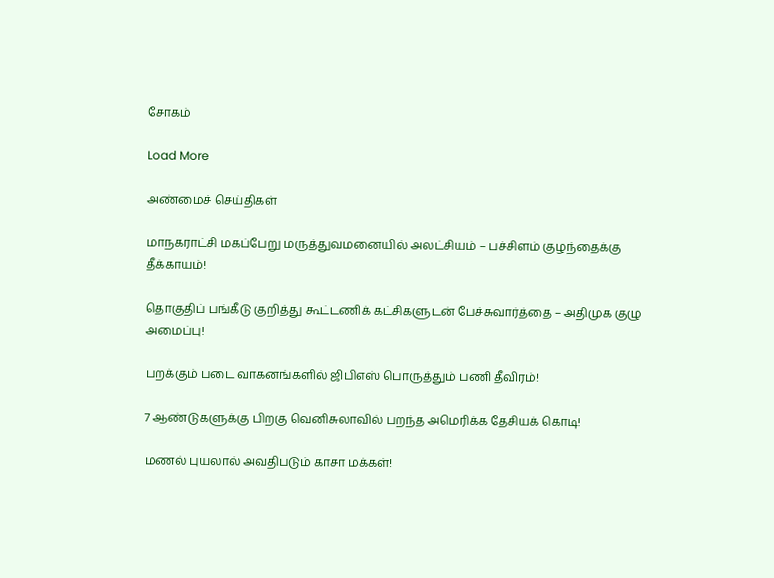சோகம்

Load More

அண்மைச் செய்திகள்

மாநகராட்சி மகப்பேறு மருத்துவமனையில் அலட்சியம் – பச்சிளம் குழந்தைக்கு தீக்காயம்!

தொகுதிப் பங்கீடு குறித்து கூட்டணிக் கட்சிகளுடன் பேச்சுவார்த்தை – அதிமுக குழு அமைப்பு!

பறக்கும் படை வாகனங்களில் ஜிபிஎஸ் பொருத்தும் பணி தீவிரம்!

7 ஆண்டுகளுக்கு பிறகு வெனிசுலாவில் பறந்த அமெரிக்க தேசியக் கொடி!

மணல் புயலால் அவதிபடும் காசா மக்கள்!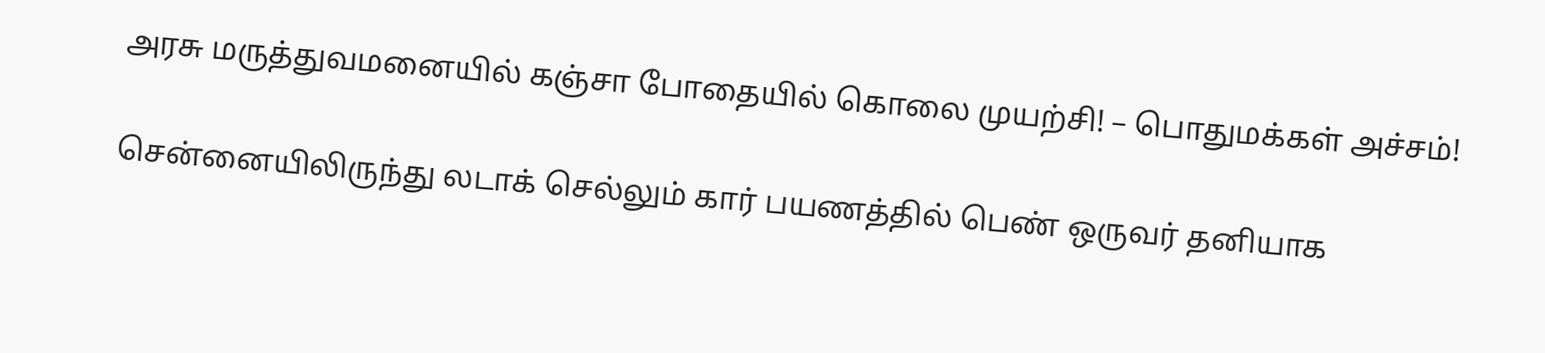அரசு மருத்துவமனையில் கஞ்சா போதையில் கொலை முயற்சி! – பொதுமக்கள் அச்சம்!

சென்னையிலிருந்து லடாக் செல்லும் கார் பயணத்தில் பெண் ஒருவர் தனியாக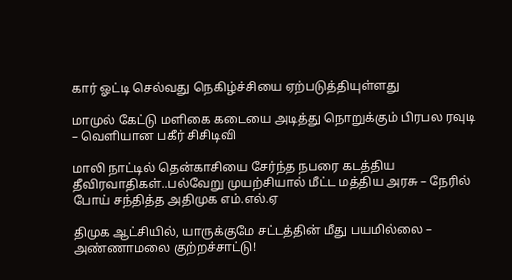கார் ஓட்டி செல்வது நெகிழ்ச்சியை ஏற்படுத்தியுள்ளது

மாமுல் கேட்டு மளிகை கடையை அடித்து நொறுக்கும் பிரபல ரவுடி – வெளியான பகீர் சிசிடிவி

மாலி நாட்டில் தென்காசியை சேர்ந்த நபரை கடத்திய தீவிரவாதிகள்..பல்வேறு முயற்சியால் மீட்ட மத்திய அரசு – நேரில் போய் சந்தித்த அதிமுக எம்.எல்.ஏ

திமுக ஆட்சியில், யாருக்குமே சட்டத்தின் மீது பயமில்லை – அண்ணாமலை குற்றச்சாட்டு!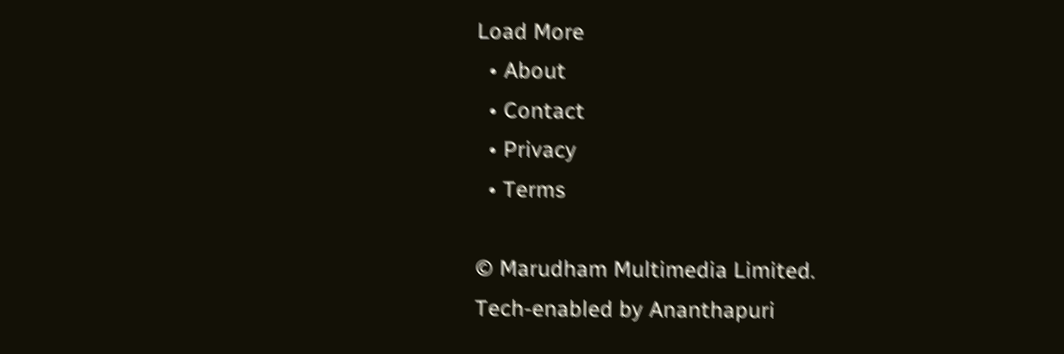Load More
  • About
  • Contact
  • Privacy
  • Terms

© Marudham Multimedia Limited.
Tech-enabled by Ananthapuri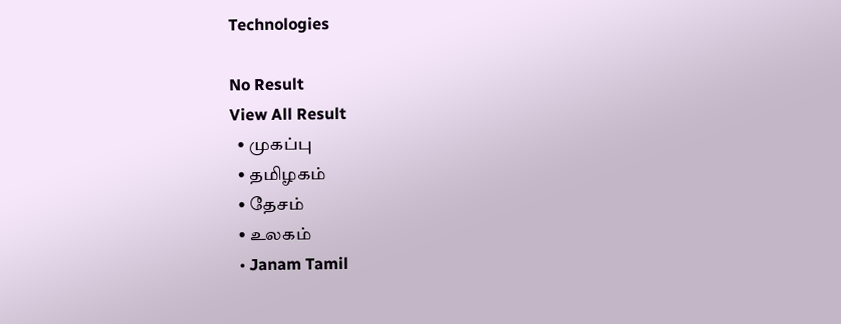Technologies

No Result
View All Result
  • முகப்பு
  • தமிழகம்
  • தேசம்
  • உலகம்
  • Janam Tamil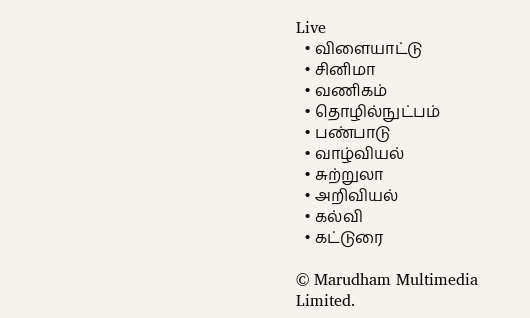Live
  • விளையாட்டு
  • சினிமா
  • வணிகம்
  • தொழில்நுட்பம்
  • பண்பாடு
  • வாழ்வியல்
  • சுற்றுலா
  • அறிவியல்
  • கல்வி
  • கட்டுரை

© Marudham Multimedia Limited.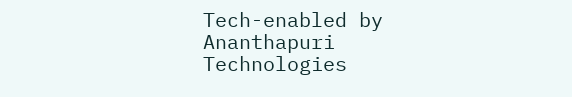Tech-enabled by Ananthapuri Technologies